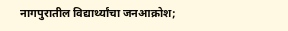नागपुरातील विद्यार्थ्यांचा जनआक्रोश;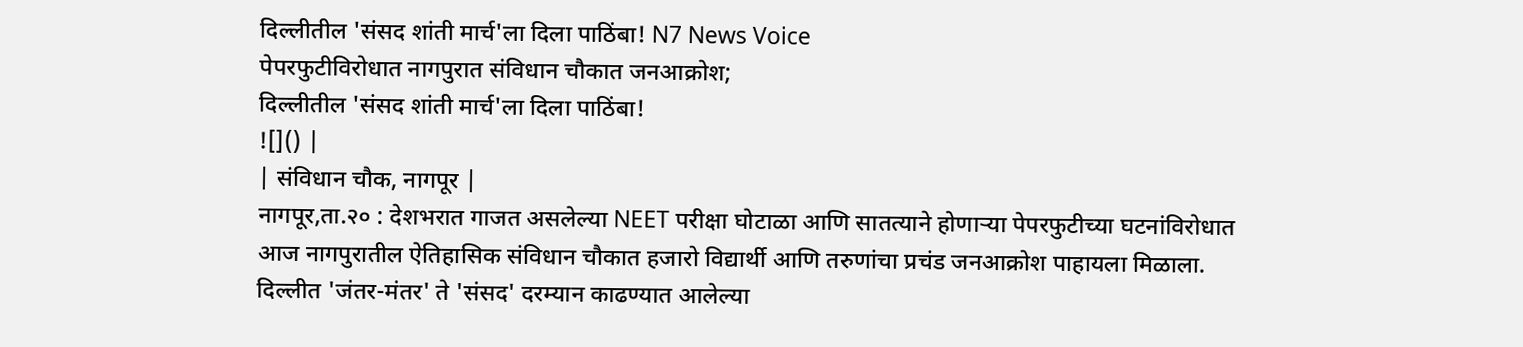दिल्लीतील 'संसद शांती मार्च'ला दिला पाठिंबा! N7 News Voice
पेपरफुटीविरोधात नागपुरात संविधान चौकात जनआक्रोश;
दिल्लीतील 'संसद शांती मार्च'ला दिला पाठिंबा!
![]() |
| संविधान चौक, नागपूर |
नागपूर,ता.२० : देशभरात गाजत असलेल्या NEET परीक्षा घोटाळा आणि सातत्याने होणाऱ्या पेपरफुटीच्या घटनांविरोधात आज नागपुरातील ऐतिहासिक संविधान चौकात हजारो विद्यार्थी आणि तरुणांचा प्रचंड जनआक्रोश पाहायला मिळाला. दिल्लीत 'जंतर-मंतर' ते 'संसद' दरम्यान काढण्यात आलेल्या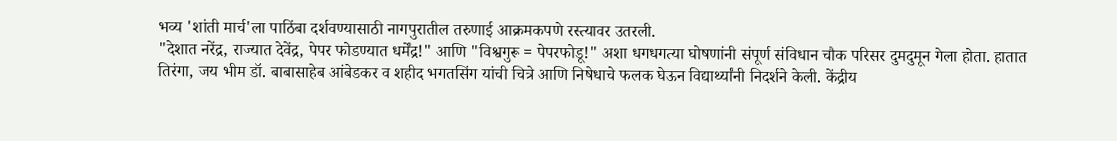भव्य 'शांती मार्च'ला पाठिंबा दर्शवण्यासाठी नागपुरातील तरुणाई आक्रमकपणे रस्त्यावर उतरली.
"देशात नरेंद्र, राज्यात देवेंद्र, पेपर फोडण्यात धर्मेंद्र!" आणि "विश्वगुरू = पेपरफोडू!" अशा धगधगत्या घोषणांनी संपूर्ण संविधान चौक परिसर दुमदुमून गेला होता. हातात तिरंगा, जय भीम डॉ. बाबासाहेब आंबेडकर व शहीद भगतसिंग यांची चित्रे आणि निषेधाचे फलक घेऊन विद्यार्थ्यांनी निदर्शने केली. केंद्रीय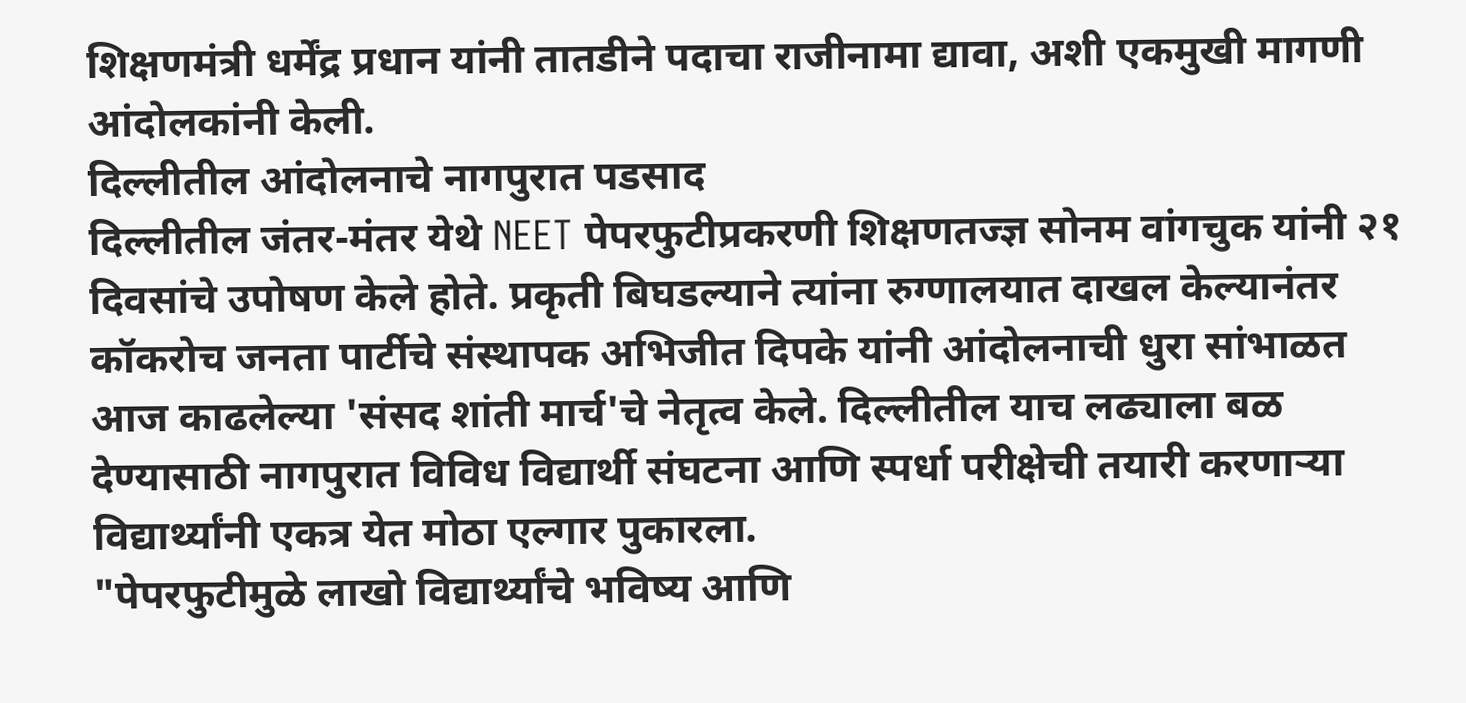शिक्षणमंत्री धर्मेंद्र प्रधान यांनी तातडीने पदाचा राजीनामा द्यावा, अशी एकमुखी मागणी आंदोलकांनी केली.
दिल्लीतील आंदोलनाचे नागपुरात पडसाद
दिल्लीतील जंतर-मंतर येथे NEET पेपरफुटीप्रकरणी शिक्षणतज्ज्ञ सोनम वांगचुक यांनी २१ दिवसांचे उपोषण केले होते. प्रकृती बिघडल्याने त्यांना रुग्णालयात दाखल केल्यानंतर कॉकरोच जनता पार्टीचे संस्थापक अभिजीत दिपके यांनी आंदोलनाची धुरा सांभाळत आज काढलेल्या 'संसद शांती मार्च'चे नेतृत्व केले. दिल्लीतील याच लढ्याला बळ देण्यासाठी नागपुरात विविध विद्यार्थी संघटना आणि स्पर्धा परीक्षेची तयारी करणाऱ्या विद्यार्थ्यांनी एकत्र येत मोठा एल्गार पुकारला.
"पेपरफुटीमुळे लाखो विद्यार्थ्यांचे भविष्य आणि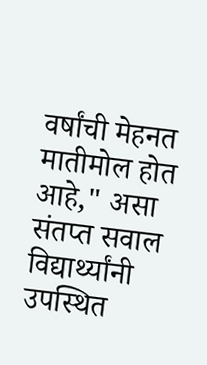वर्षांची मेहनत मातीमोल होत आहे," असा संतप्त सवाल विद्यार्थ्यांनी उपस्थित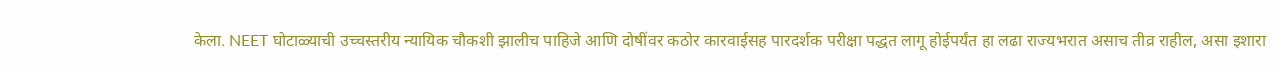केला. NEET घोटाळ्याची उच्चस्तरीय न्यायिक चौकशी झालीच पाहिजे आणि दोषींवर कठोर कारवाईसह पारदर्शक परीक्षा पद्धत लागू होईपर्यंत हा लढा राज्यभरात असाच तीव्र राहील, असा इशारा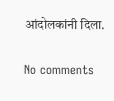आंदोलकांनी दिला.


No comments